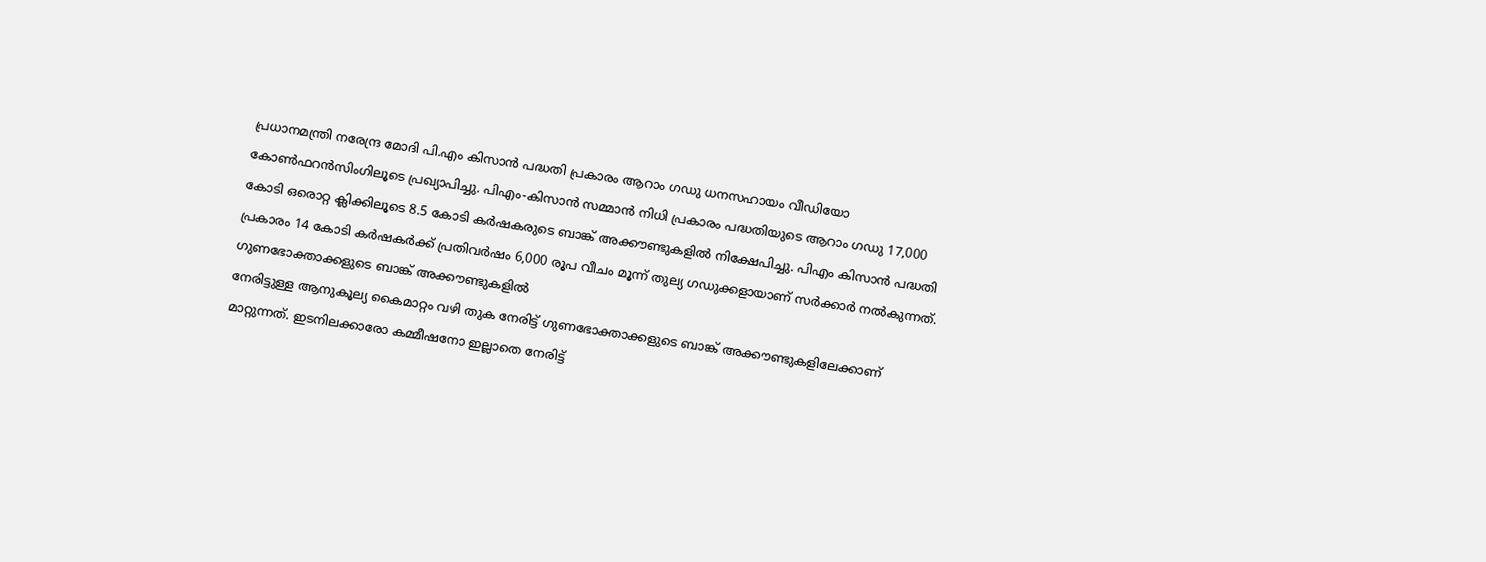പ്രധാനമന്ത്രി നരേന്ദ്ര മോദി പി.എം കിസാൻ പദ്ധതി പ്രകാരം ആറാം ഗഡു ധനസഹായം വീഡിയോ കോൺഫറൻസിംഗിലൂടെ പ്രഖ്യാപിച്ചു. പിഎം-കിസാൻ സമ്മാൻ നിധി പ്രകാരം പദ്ധതിയുടെ ആറാം ഗഡു 17,000 കോടി ഒരൊറ്റ ക്ലിക്കിലൂടെ 8.5 കോടി കർഷകരുടെ ബാങ്ക് അക്കൗണ്ടുകളിൽ നിക്ഷേപിച്ചു. പിഎം കിസാൻ പദ്ധതി പ്രകാരം 14 കോടി കർഷകർക്ക് പ്രതിവർഷം 6,000 രൂപ വീചം മൂന്ന് തുല്യ ഗഡുക്കളായാണ് സർക്കാർ നൽകുന്നത്.
ഗുണഭോക്താക്കളുടെ ബാങ്ക് അക്കൗണ്ടുകളിൽ
നേരിട്ടുള്ള ആനുകൂല്യ കൈമാറ്റം വഴി തുക നേരിട്ട് ഗുണഭോക്താക്കളുടെ ബാങ്ക് അക്കൗണ്ടുകളിലേക്കാണ് മാറ്റുന്നത്. ഇടനിലക്കാരോ കമ്മീഷനോ ഇല്ലാതെ നേരിട്ട്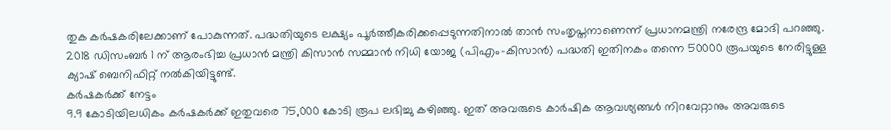തുക കർഷകരിലേക്കാണ് പോകുന്നത്. പദ്ധതിയുടെ ലക്ഷ്യം പൂർത്തീകരിക്കപ്പെടുന്നതിനാൽ താൻ സംതൃപ്തനാണെന്ന് പ്രധാനമന്ത്രി നരേന്ദ്ര മോദി പറഞ്ഞു. 2018 ഡിസംബർ 1 ന് ആരംഭിച്ച പ്രധാൻ മന്ത്രി കിസാൻ സമ്മാൻ നിധി യോജ (പിഎം-കിസാൻ) പദ്ധതി ഇതിനകം തന്നെ 50000 രൂപയുടെ നേരിട്ടുള്ള ക്യാഷ് ബെനിഫിറ്റ് നൽകിയിട്ടുണ്ട്.
കർഷകർക്ക് നേട്ടം
9.9 കോടിയിലധികം കർഷകർക്ക് ഇതുവരെ 75,000 കോടി രൂപ ലഭിച്ചു കഴിഞ്ഞു. ഇത് അവരുടെ കാർഷിക ആവശ്യങ്ങൾ നിറവേറ്റാനും അവരുടെ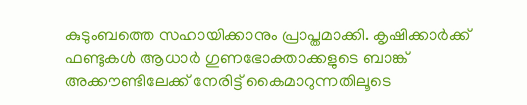കുടുംബത്തെ സഹായിക്കാനും പ്രാപ്തമാക്കി. കൃഷിക്കാർക്ക് ഫണ്ടുകൾ ആധാർ ഗുണഭോക്താക്കളുടെ ബാങ്ക് അക്കൗണ്ടിലേക്ക് നേരിട്ട് കൈമാറുന്നതിലൂടെ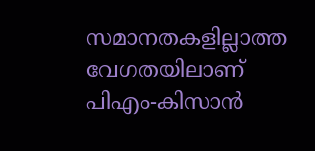സമാനതകളില്ലാത്ത വേഗതയിലാണ് പിഎം-കിസാൻ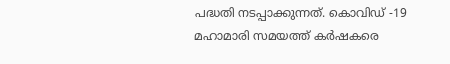പദ്ധതി നടപ്പാക്കുന്നത്. കൊവിഡ് -19 മഹാമാരി സമയത്ത് കർഷകരെ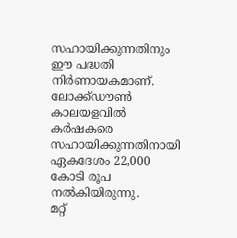സഹായിക്കുന്നതിനും ഈ പദ്ധതി നിർണായകമാണ്. ലോക്ക്ഡൗൺ കാലയളവിൽ കർഷകരെ സഹായിക്കുന്നതിനായി ഏകദേശം 22,000 കോടി രൂപ നൽകിയിരുന്നു.
മറ്റ്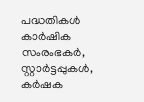പദ്ധതികൾ
കാർഷിക സംരംഭകർ, സ്റ്റാർട്ടപ്പുകൾ, കർഷക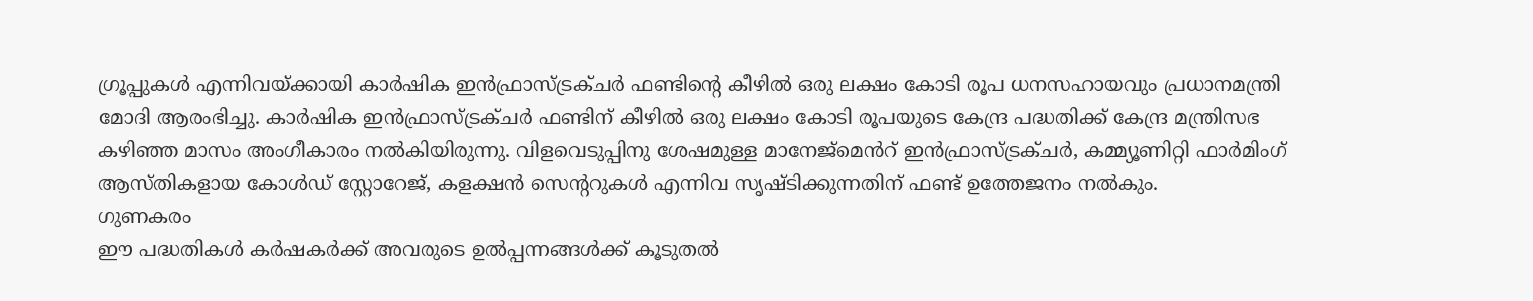ഗ്രൂപ്പുകൾ എന്നിവയ്ക്കായി കാർഷിക ഇൻഫ്രാസ്ട്രക്ചർ ഫണ്ടിന്റെ കീഴിൽ ഒരു ലക്ഷം കോടി രൂപ ധനസഹായവും പ്രധാനമന്ത്രി മോദി ആരംഭിച്ചു. കാർഷിക ഇൻഫ്രാസ്ട്രക്ചർ ഫണ്ടിന് കീഴിൽ ഒരു ലക്ഷം കോടി രൂപയുടെ കേന്ദ്ര പദ്ധതിക്ക് കേന്ദ്ര മന്ത്രിസഭ കഴിഞ്ഞ മാസം അംഗീകാരം നൽകിയിരുന്നു. വിളവെടുപ്പിനു ശേഷമുള്ള മാനേജ്മെൻറ് ഇൻഫ്രാസ്ട്രക്ചർ, കമ്മ്യൂണിറ്റി ഫാർമിംഗ് ആസ്തികളായ കോൾഡ് സ്റ്റോറേജ്, കളക്ഷൻ സെന്ററുകൾ എന്നിവ സൃഷ്ടിക്കുന്നതിന് ഫണ്ട് ഉത്തേജനം നൽകും.
ഗുണകരം
ഈ പദ്ധതികൾ കർഷകർക്ക് അവരുടെ ഉൽപ്പന്നങ്ങൾക്ക് കൂടുതൽ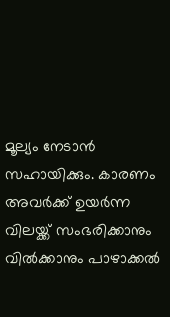മൂല്യം നേടാൻ സഹായിക്കും. കാരണം അവർക്ക് ഉയർന്ന വിലയ്ക്ക് സംഭരിക്കാനും വിൽക്കാനും പാഴാക്കൽ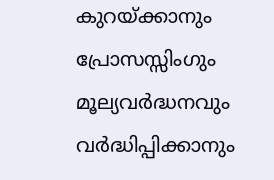കുറയ്ക്കാനും പ്രോസസ്സിംഗും മൂല്യവർദ്ധനവും വർദ്ധിപ്പിക്കാനും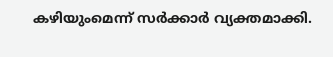കഴിയുംമെന്ന് സർക്കാർ വ്യക്തമാക്കി.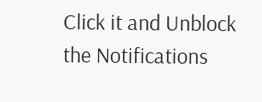Click it and Unblock the Notifications